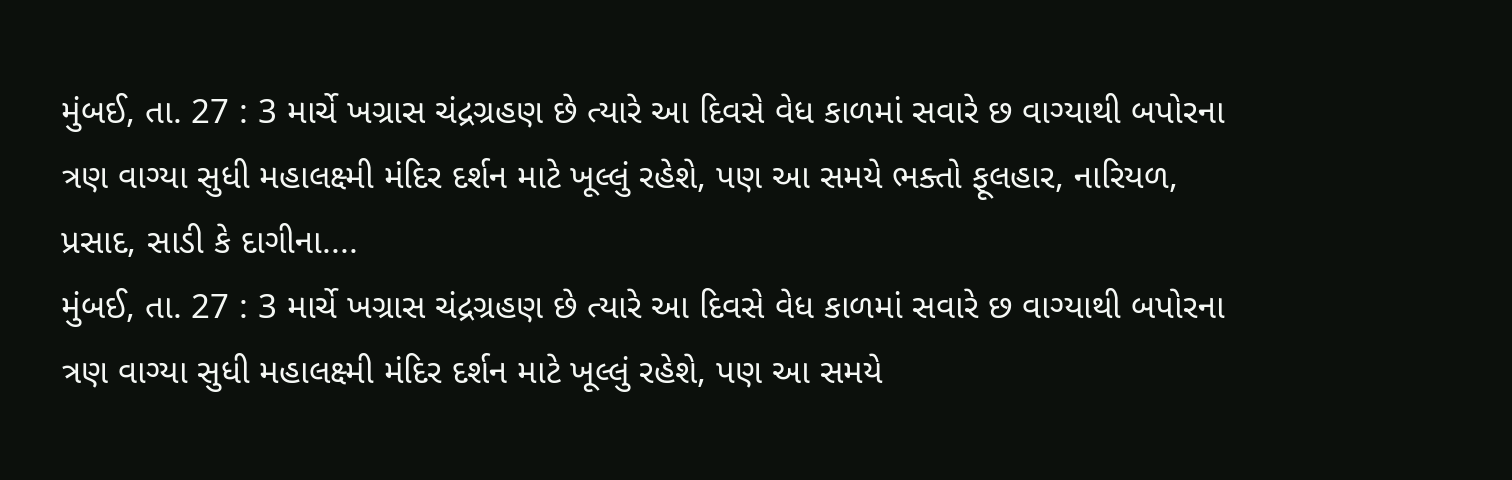મુંબઈ, તા. 27 : 3 માર્ચે ખગ્રાસ ચંદ્રગ્રહણ છે ત્યારે આ દિવસે વેધ કાળમાં સવારે છ વાગ્યાથી બપોરના ત્રણ વાગ્યા સુધી મહાલક્ષ્મી મંદિર દર્શન માટે ખૂલ્લું રહેશે, પણ આ સમયે ભક્તો ફૂલહાર, નારિયળ, પ્રસાદ, સાડી કે દાગીના....
મુંબઈ, તા. 27 : 3 માર્ચે ખગ્રાસ ચંદ્રગ્રહણ છે ત્યારે આ દિવસે વેધ કાળમાં સવારે છ વાગ્યાથી બપોરના ત્રણ વાગ્યા સુધી મહાલક્ષ્મી મંદિર દર્શન માટે ખૂલ્લું રહેશે, પણ આ સમયે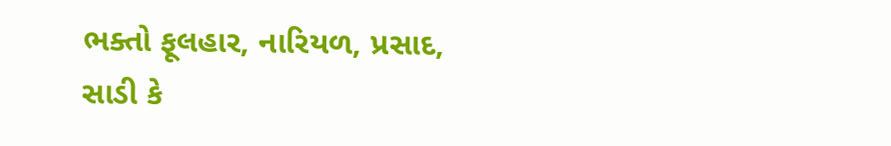ભક્તો ફૂલહાર, નારિયળ, પ્રસાદ, સાડી કે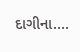દાગીના....